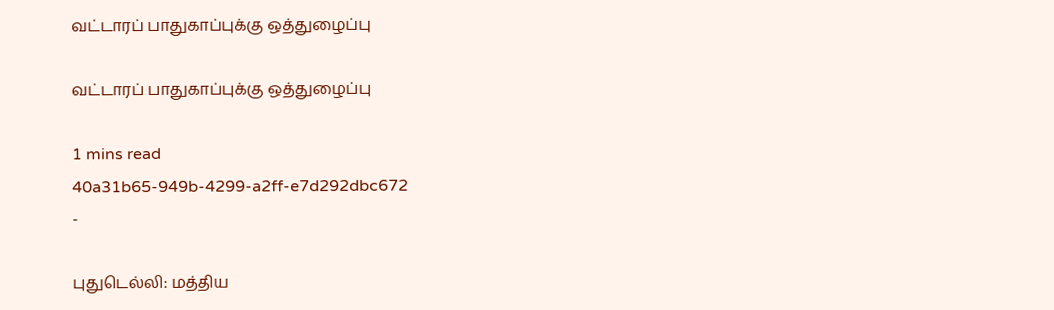வட்டாரப் பாதுகாப்புக்கு ஒத்துழைப்பு

வட்டாரப் பாதுகாப்புக்கு ஒத்துழைப்பு

1 mins read
40a31b65-949b-4299-a2ff-e7d292dbc672
-

புதுடெல்லி: மத்திய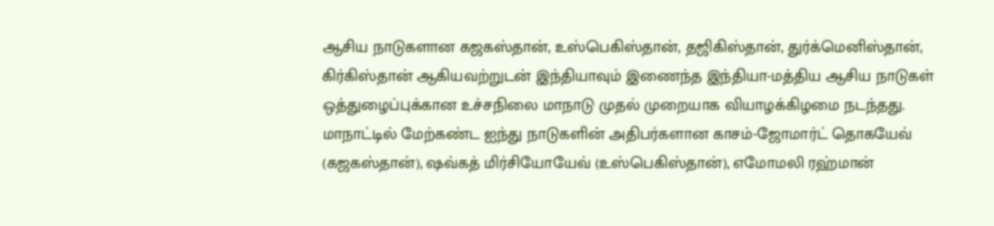ஆசிய நாடுகளான கஜகஸ்தான், உஸ்பெகிஸ்தான், தஜிகிஸ்தான், துர்க்மெனிஸ்தான், கிர்கிஸ்தான் ஆகியவற்றுடன் இந்தியாவும் இணைந்த இந்தியா-மத்திய ஆசிய நாடுகள் ஒத்துழைப்புக்கான உச்சநிலை மாநாடு முதல் முறையாக வியாழக்கிழமை நடந்தது. மாநாட்டில் மேற்கண்ட ஐந்து நாடுகளின் அதிபர்களான காசம்-ஜோமார்ட் தொகயேவ் (கஜகஸ்தான்), ஷவ்கத் மிர்சியோயேவ் (உஸ்பெகிஸ்தான்), எமோமலி ரஹ்மான்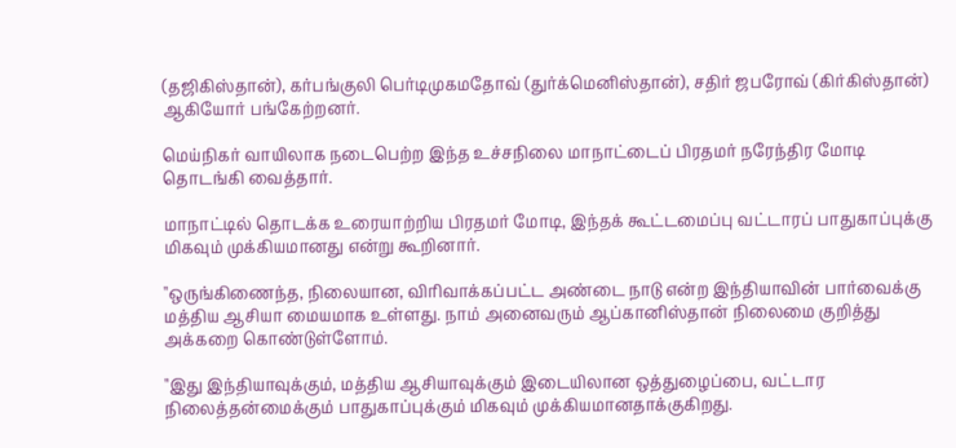(தஜிகிஸ்தான்), கர்பங்குலி பெர்டிமுகமதோவ் (துர்க்மெனிஸ்தான்), சதிர் ஜபரோவ் (கிர்கிஸ்தான்) ஆகியோர் பங்கேற்றனர்.

மெய்நிகர் வாயிலாக நடைபெற்ற இந்த உச்சநிலை மாநாட்டைப் பிரதமர் நரேந்திர மோடி தொடங்கி வைத்தார்.

மாநாட்டில் தொடக்க உரையாற்றிய பிரதமர் மோடி, இந்தக் கூட்டமைப்பு வட்டாரப் பாதுகாப்புக்கு மிகவும் முக்கியமானது என்று கூறினார்.

"ஒருங்கிணைந்த, நிலையான, விரிவாக்கப்பட்ட அண்டை நாடு என்ற இந்தியாவின் பார்வைக்கு மத்திய ஆசியா மையமாக உள்ளது. நாம் அனைவரும் ஆப்கானிஸ்தான் நிலைமை குறித்து அக்கறை கொண்டுள்ளோம்.

"இது இந்தியாவுக்கும், மத்திய ஆசியாவுக்கும் இடையிலான ஒத்துழைப்பை, வட்டார நிலைத்தன்மைக்கும் பாதுகாப்புக்கும் மிகவும் முக்கியமானதாக்குகிறது.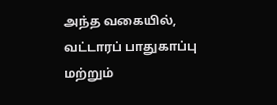அந்த வகையில், வட்டாரப் பாதுகாப்பு மற்றும்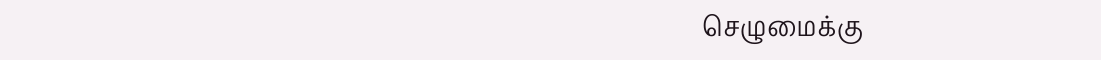செழுமைக்கு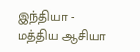இந்தியா - மத்திய ஆசியா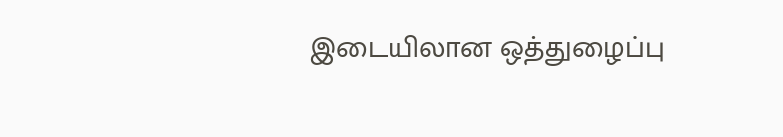இடையிலான ஒத்துழைப்பு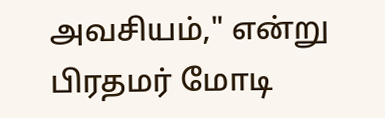அவசியம்," என்று பிரதமர் மோடி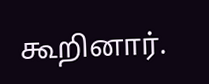கூறினார்.